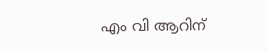എം വി ആറിന്‌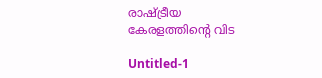രാഷ്‌ട്രീയ കേരളത്തിന്റെ വിട

Untitled-1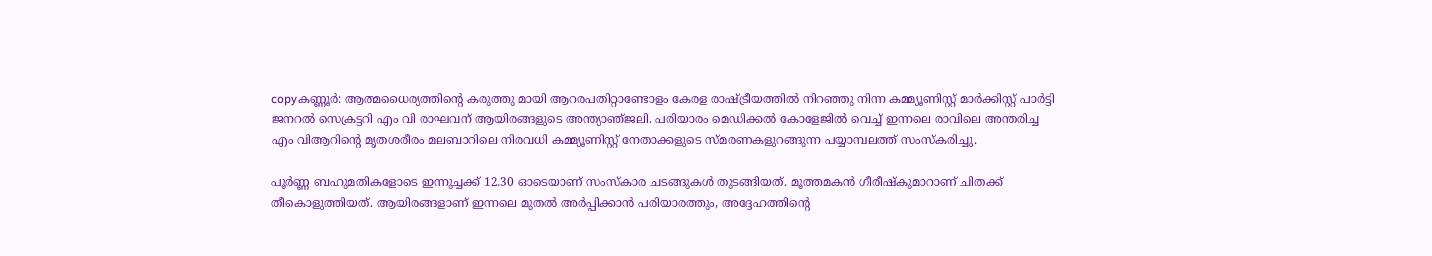copyകണ്ണൂര്‍: ആത്മധൈര്യത്തിന്റെ കരുത്തു മായി ആറരപതിറ്റാണ്ടോളം കേരള രാഷ്‌ട്രീയത്തില്‍ നിറഞ്ഞു നിന്ന കമ്മ്യൂണിസ്റ്റ്‌ മാര്‍ക്കിസ്റ്റ്‌ പാര്‍ട്ടി ജനറല്‍ സെക്രട്ടറി എം വി രാഘവന്‌ ആയിരങ്ങളുടെ അന്ത്യാഞ്‌ജലി. പരിയാരം മെഡിക്കല്‍ കോളേജില്‍ വെച്ച്‌ ഇന്നലെ രാവിലെ അന്തരിച്ച എം വിആറിന്റെ മൃതശരീരം മലബാറിലെ നിരവധി കമ്മ്യൂണിസ്റ്റ്‌ നേതാക്കളുടെ സ്‌മരണകളുറങ്ങുന്ന പയ്യാമ്പലത്ത്‌ സംസ്‌കരിച്ചു.

പൂര്‍ണ്ണ ബഹുമതികളോടെ ഇന്നുച്ചക്ക്‌ 12.30 ഓടെയാണ്‌ സംസ്‌കാര ചടങ്ങുകള്‍ തുടങ്ങിയത്‌. മൂത്തമകന്‍ ഗീരീഷ്‌കുമാറാണ്‌ ചിതക്ക്‌ തീകൊളുത്തിയത്‌. ആയിരങ്ങളാണ്‌ ഇന്നലെ മുതല്‍ അര്‍പ്പിക്കാന്‍ പരിയാരത്തും, അദ്ദേഹത്തിന്റെ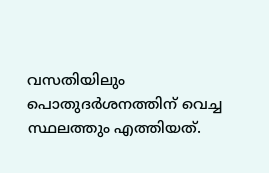വസതിയിലും പൊതുദര്‍ശനത്തിന്‌ വെച്ച സ്ഥലത്തും എത്തിയത്‌.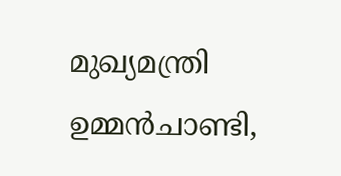മുഖ്യമന്ത്രി ഉമ്മന്‍ചാണ്ടി,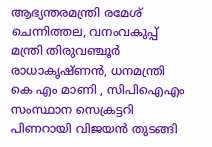ആഭ്യന്തരമന്ത്രി രമേശ്‌ ചെന്നിത്തല, വനംവകുപ്പ്‌ മന്ത്രി തിരുവഞ്ചൂര്‍ രാധാകൃഷ്‌ണന്‍, ധനമന്ത്രി കെ എം മാണി , സിപിഐഎം സംസ്ഥാന സെക്രട്ടറി പിണറായി വിജയന്‍ തുടങ്ങി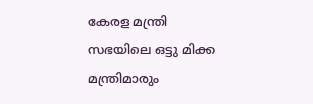കേരള മന്ത്രി സഭയിലെ ഒട്ടു മിക്ക മന്ത്രിമാരും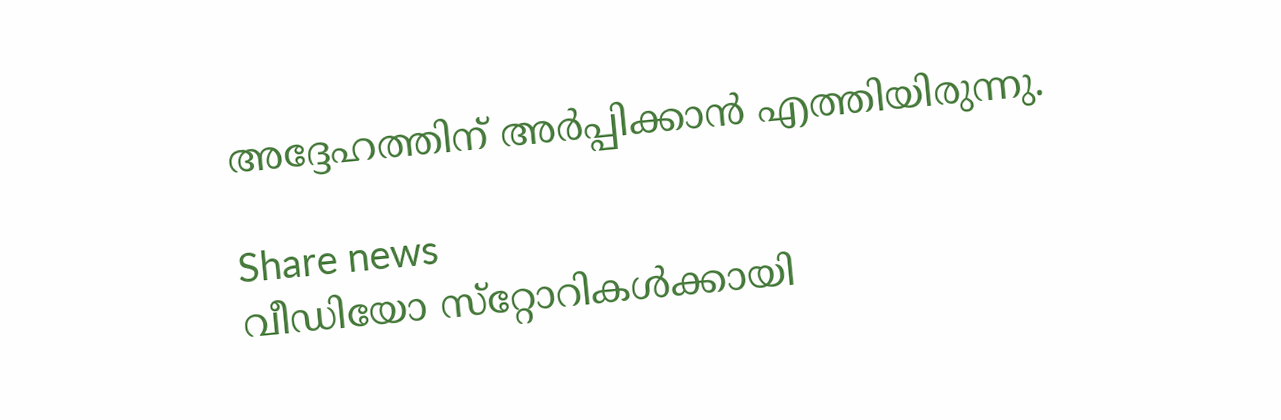അദ്ദേഹത്തിന്‌ അര്‍പ്പിക്കാന്‍ എത്തിയിരുന്നു.

Share news
വീഡിയോ സ്‌റ്റോറികള്‍ക്കായി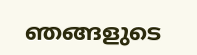ഞങ്ങളുടെ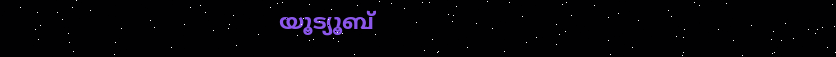യൂട്യൂബ്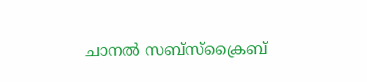ചാനല്‍ സബ്‌സ്‌ക്രൈബ്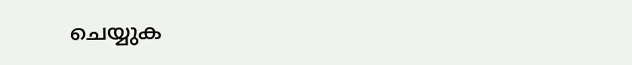ചെയ്യുക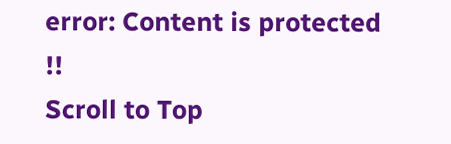error: Content is protected !!
Scroll to Top